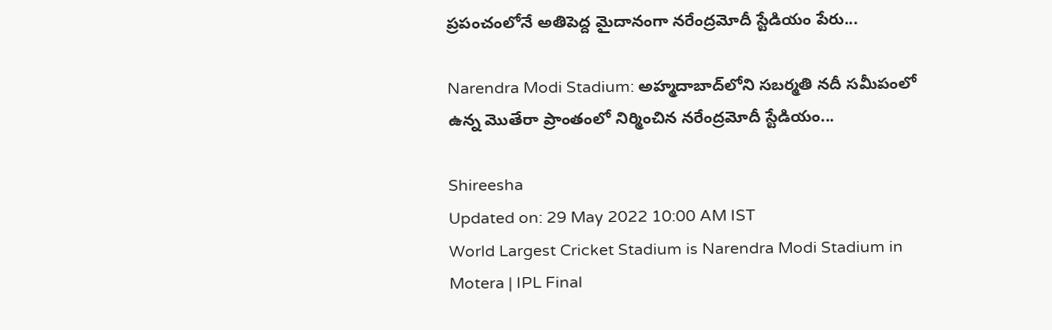ప్రపంచంలోనే అతిపెద్ద మైదానంగా నరేంద్రమోదీ స్టేడియం పేరు...

Narendra Modi Stadium: అహ్మదాబాద్‌లోని సబర్మతి నదీ సమీపంలో ఉన్న మొతేరా ప్రాంతంలో నిర్మించిన నరేంద్రమోదీ స్టేడియం...

Shireesha
Updated on: 29 May 2022 10:00 AM IST
World Largest Cricket Stadium is Narendra Modi Stadium in Motera | IPL Final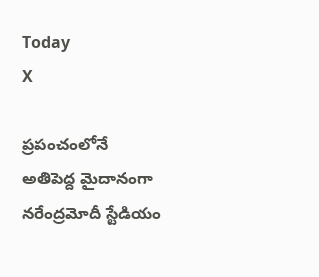Today
X

ప్రపంచంలోనే అతిపెద్ద మైదానంగా నరేంద్రమోదీ స్టేడియం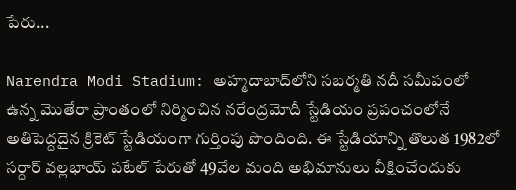పేరు...

Narendra Modi Stadium: అహ్మదాబాద్‌లోని సబర్మతి నదీ సమీపంలో ఉన్న మొతేరా ప్రాంతంలో నిర్మించిన నరేంద్రమోదీ స్టేడియం ప్రపంచంలోనే అతిపెద్దదైన క్రికెట్ స్టేడియంగా గుర్తింపు పొందింది. ఈ స్టేడియాన్ని తొలుత 1982లో సర్దార్ వల్లభాయ్ పటేల్ పేరుతో 49వేల మంది అభిమానులు వీక్షించేందుకు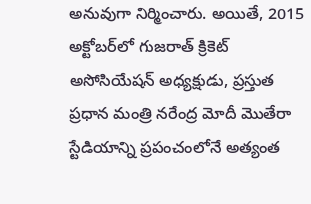అనువుగా నిర్మించారు. అయితే, 2015 అక్టోబర్‌లో గుజరాత్ క్రికెట్ అసోసియేషన్ అధ్యక్షుడు, ప్రస్తుత ప్రధాన మంత్రి నరేంద్ర మోదీ మొతేరా స్టేడియాన్ని ప్రపంచంలోనే అత్యంత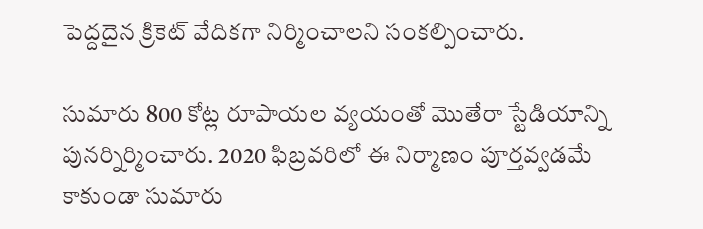పెద్దదైన క్రికెట్ వేదికగా నిర్మించాలని సంకల్పించారు.

సుమారు 800 కోట్ల రూపాయల వ్యయంతో మొతేరా స్టేడియాన్ని పునర్నిర్మించారు. 2020 ఫిబ్రవరిలో ఈ నిర్మాణం పూర్తవ్వడమే కాకుండా సుమారు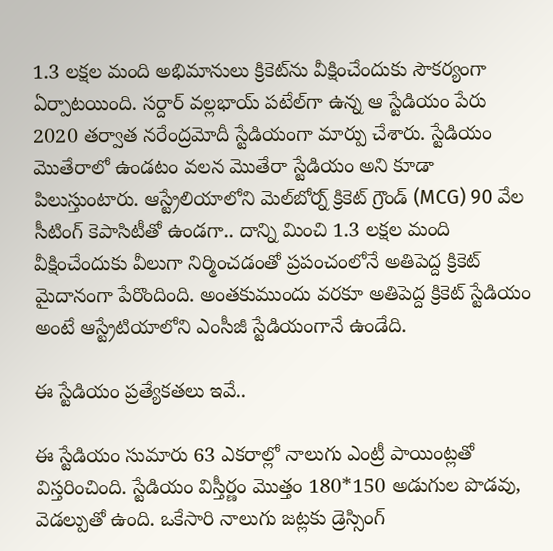1.3 లక్షల మంది అభిమానులు క్రికెట్‌ను వీక్షించేందుకు సౌకర్యంగా ఏర్పాటయింది. సర్దార్ వల్లభాయ్ పటేల్‌గా ఉన్న ఆ స్టేడియం పేరు 2020 తర్వాత నరేంద్రమోదీ స్టేడియంగా మార్పు చేశారు. స్టేడియం మొతేరాలో ఉండటం వలన మొతేరా స్టేడియం అని కూడా పిలుస్తుంటారు. ఆస్ట్రేలియాలోని మెల్‌బోర్న్ క్రికెట్ గ్రౌండ్ (MCG) 90 వేల సీటింగ్ కెపాసిటీతో ఉండగా.. దాన్ని మించి 1.3 లక్షల మంది వీక్షించేందుకు వీలుగా నిర్మించడంతో ప్రపంచంలోనే అతిపెద్ద క్రికెట్ మైదానంగా పేరొందింది. అంతకుముందు వరకూ అతిపెద్ద క్రికెట్ స్టేడియం అంటే ఆస్ట్రేటియాలోని ఎంసీజీ స్టేడియంగానే ఉండేది.

ఈ స్టేడియం ప్రత్యేకతలు ఇవే..

ఈ స్టేడియం సుమారు 63 ఎకరాల్లో నాలుగు ఎంట్రీ పాయింట్లతో విస్తరించింది. స్టేడియం విస్తీర్ణం మొత్తం 180*150 అడుగుల పొడవు, వెడల్పుతో ఉంది. ఒకేసారి నాలుగు జట్లకు డ్రెస్సింగ్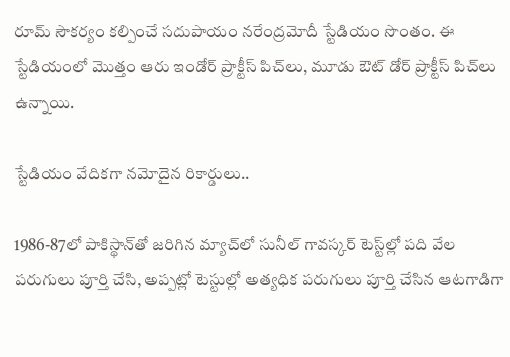రూమ్ సౌకర్యం కల్పించే సదుపాయం నరేంద్రమోదీ స్టేడియం సొంతం. ఈ స్టేడియంలో మొత్తం ఆరు ఇండోర్ ప్రాక్టీస్ పిచ్‌లు, మూడు ఔట్ డోర్ ప్రాక్టీస్ పిచ్‌లు ఉన్నాయి.

స్టేడియం వేదికగా నమోదైన రికార్డులు..

1986-87లో పాకిస్థాన్‌తో జరిగిన మ్యాచ్‌లో సునీల్ గావస్కర్ టెస్ట్‌ల్లో పది వేల పరుగులు పూర్తి చేసి, అప్పట్లో టెస్టుల్లో అత్యధిక పరుగులు పూర్తి చేసిన ఆటగాడిగా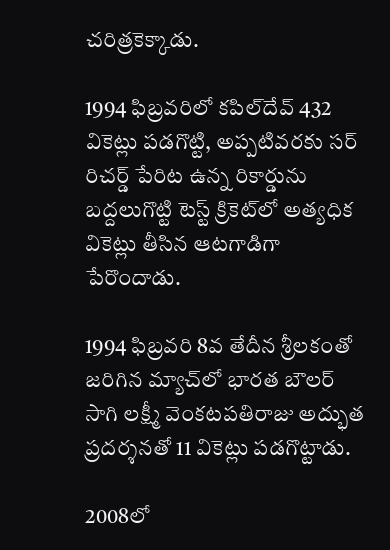చరిత్రకెక్కాడు.

1994 ఫిబ్రవరిలో కపిల్‌దేవ్ 432 వికెట్లు పడగొట్టి, అప్పటివరకు సర్ రిచర్డ్ పేరిట ఉన్న రికార్డును బద్దలుగొట్టి టెస్ట్ క్రికెట్‌లో అత్యధిక వికెట్లు తీసిన ఆటగాడిగా పేరొందాడు.

1994 ఫిబ్రవరి 8వ తేదీన శ్రీలకంతో జరిగిన మ్యాచ్‌లో భారత బౌలర్ సాగి లక్ష్మీ వెంకటపతిరాజు అద్భుత ప్రదర్శనతో 11 వికెట్లు పడగొట్టాడు.

2008లో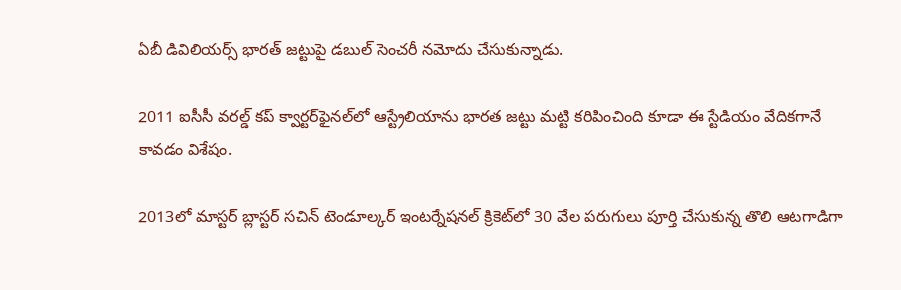ఏబీ డివిలియర్స్ భారత్ జట్టుపై డబుల్ సెంచరీ నమోదు చేసుకున్నాడు.

2011 ఐసీసీ వరల్డ్ కప్‌ క్వార్టర్‌ఫైనల్‌లో ఆస్ట్రేలియాను భారత జట్టు మట్టి కరిపించింది కూడా ఈ స్టేడియం వేదికగానే కావడం విశేషం.

2013లో మాస్టర్ బ్లాస్టర్ సచిన్ టెండూల్కర్ ఇంటర్నేషనల్ క్రికెట్‌లో 30 వేల పరుగులు పూర్తి చేసుకున్న తొలి ఆటగాడిగా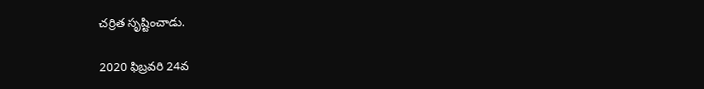చర్రిత సృష్టించాడు.

2020 ఫిబ్రవరి 24వ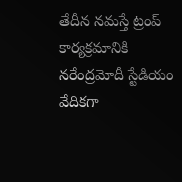తేదీన నమస్తే ట్రంప్ కార్యక్రమానికి నరేంద్రమోదీ స్టేడియం వేదికగా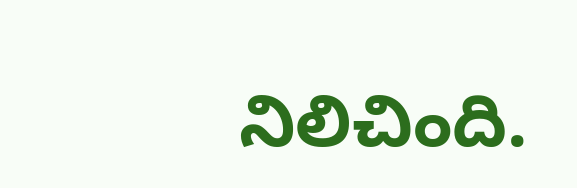నిలిచింది.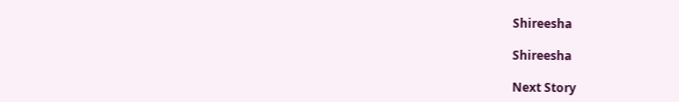Shireesha

Shireesha

Next Story